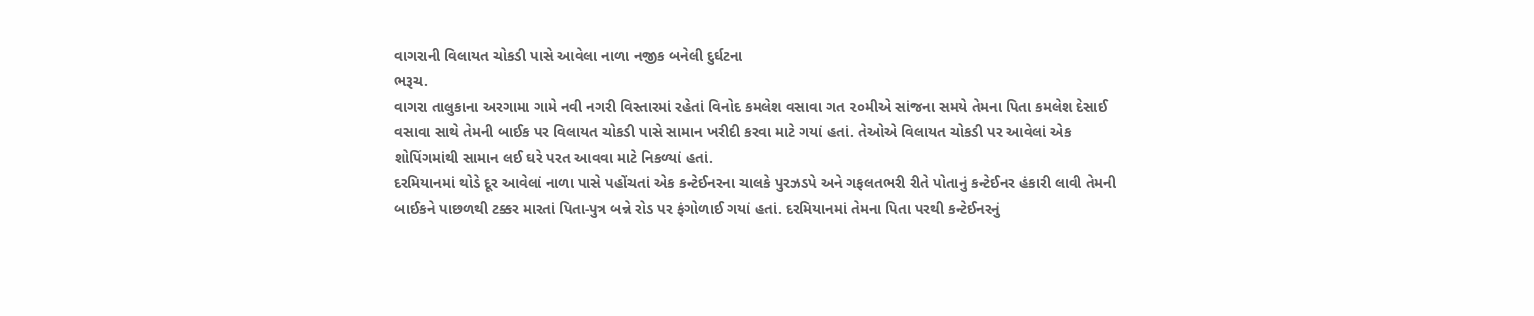વાગરાની વિલાયત ચોકડી પાસે આવેલા નાળા નજીક બનેલી દુર્ઘટના
ભરૂચ.
વાગરા તાલુકાના અરગામા ગામે નવી નગરી વિસ્તારમાં રહેતાં વિનોદ કમલેશ વસાવા ગત ૨૦મીએ સાંજના સમયે તેમના પિતા કમલેશ દેસાઈ વસાવા સાથે તેમની બાઈક પર વિલાયત ચોકડી પાસે સામાન ખરીદી કરવા માટે ગયાં હતાં. તેઓએ વિલાયત ચોકડી પર આવેલાં એક શોપિંગમાંથી સામાન લઈ ઘરે પરત આવવા માટે નિકળ્યાં હતાં.
દરમિયાનમાં થોડે દૂર આવેલાં નાળા પાસે પહોંચતાં એક કન્ટેઈનરના ચાલકે પુરઝડપે અને ગફલતભરી રીતે પોતાનું કન્ટેઈનર હંકારી લાવી તેમની બાઈકને પાછળથી ટક્કર મારતાં પિતા-પુત્ર બન્ને રોડ પર ફંગોળાઈ ગયાં હતાં. દરમિયાનમાં તેમના પિતા પરથી કન્ટેઈનરનું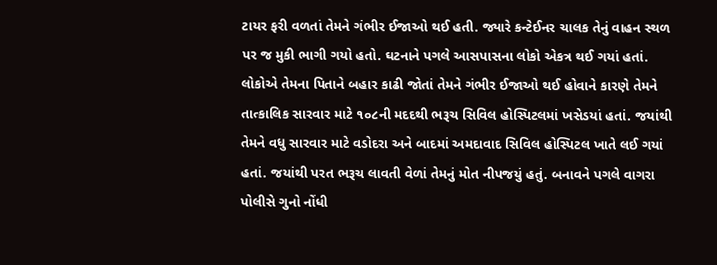ટાયર ફરી વળતાં તેમને ગંભીર ઈજાઓ થઈ હતી. જ્યારે કન્ટેઈનર ચાલક તેનું વાહન સ્થળ પર જ મુકી ભાગી ગયો હતો. ઘટનાને પગલે આસપાસના લોકો એકત્ર થઈ ગયાં હતાં. લોકોએ તેમના પિતાને બહાર કાઢી જોતાં તેમને ગંભીર ઈજાઓ થઈ હોવાને કારણે તેમને તાત્કાલિક સારવાર માટે ૧૦૮ની મદદથી ભરૂચ સિવિલ હોસ્પિટલમાં ખસેડયાં હતાં. જયાંથી તેમને વધુ સારવાર માટે વડોદરા અને બાદમાં અમદાવાદ સિવિલ હોસ્પિટલ ખાતે લઈ ગયાં હતાં. જયાંથી પરત ભરૂચ લાવતી વેળાં તેમનું મોત નીપજયું હતું. બનાવને પગલે વાગરા પોલીસે ગુનો નોંધી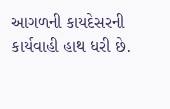આગળની કાયદેસરની કાર્યવાહી હાથ ધરી છે.